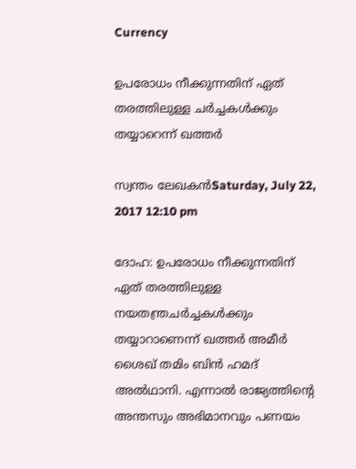Currency

ഉപരോധം നീക്കുന്നതിന് ഏത് തരത്തിലുള്ള ചര്‍ച്ചകള്‍ക്കും തയ്യാറെന്ന് ഖത്തര്‍

സ്വന്തം ലേഖകന്‍Saturday, July 22, 2017 12:10 pm

ദോഹ: ഉപരോധം നീക്കുന്നതിന് ഏത് തരത്തിലുള്ള നയതന്ത്രചര്‍ച്ചകള്‍ക്കും തയ്യാറാണെന്ന് ഖത്തര്‍ അമീര്‍ ശൈഖ് തമിം ബിന്‍ ഹമദ് അല്‍ഥാനി. എന്നാല്‍ രാജ്യത്തിന്റെ അന്തസും അഭിമാനവും പണയം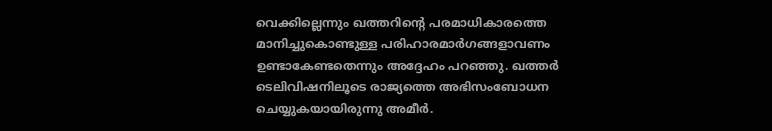വെക്കില്ലെന്നും ഖത്തറിന്റെ പരമാധികാരത്തെ മാനിച്ചുകൊണ്ടുള്ള പരിഹാരമാര്‍ഗങ്ങളാവണം ഉണ്ടാകേണ്ടതെന്നും അദ്ദേഹം പറഞ്ഞു. ഖത്തര്‍ ടെലിവിഷനിലൂടെ രാജ്യത്തെ അഭിസംബോധന ചെയ്യുകയായിരുന്നു അമീര്‍.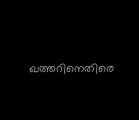ഖത്തറിനെതിരെ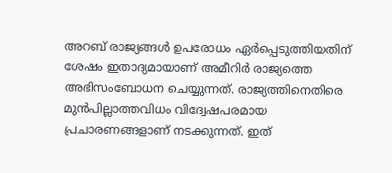അറബ് രാജ്യങ്ങള്‍ ഉപരോധം ഏര്‍പ്പെടുത്തിയതിന് ശേഷം ഇതാദ്യമായാണ് അമീറിര്‍ രാജ്യത്തെ അഭിസംബോധന ചെയ്യുന്നത്. രാജ്യത്തിനെതിരെ മുന്‍പില്ലാത്തവിധം വിദ്വേഷപരമായ പ്രചാരണങ്ങളാണ് നടക്കുന്നത്. ഇത്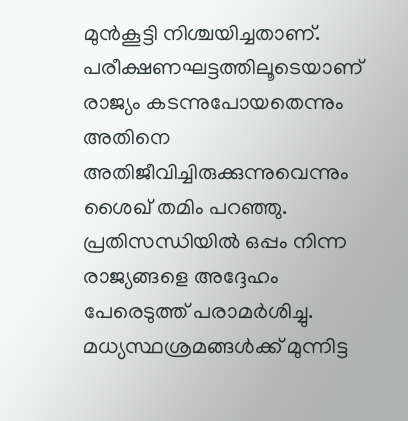മുന്‍കൂട്ടി നിശ്ചയിച്ചതാണ്. പരീക്ഷണഘട്ടത്തിലൂടെയാണ് രാജ്യം കടന്നുപോയതെന്നും അതിനെ അതിജീവിച്ചിരുക്കുന്നുവെന്നും ശൈഖ് തമിം പറഞ്ഞു. പ്രതിസന്ധിയില്‍ ഒപ്പം നിന്ന രാജ്യങ്ങളെ അദ്ദേഹം പേരെടുത്ത് പരാമര്‍ശിച്ചു. മധ്യസ്ഥശ്രമങ്ങള്‍ക്ക് മുന്നിട്ട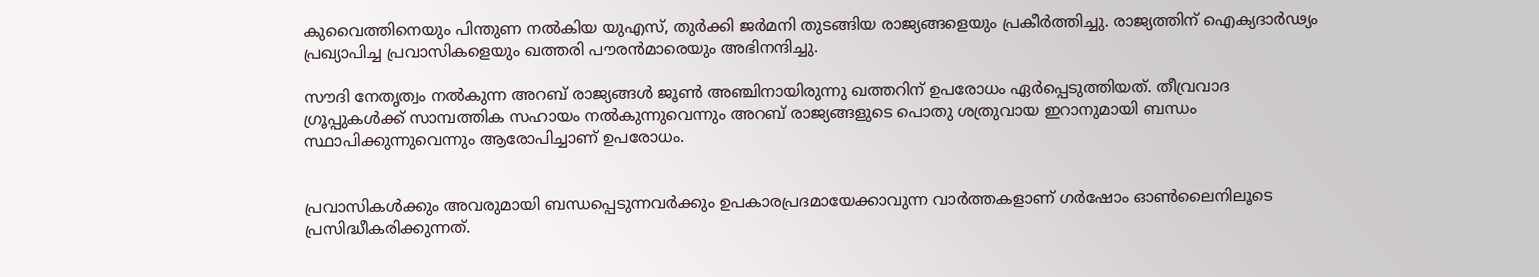കുവൈത്തിനെയും പിന്തുണ നല്‍കിയ യുഎസ്, തുര്‍ക്കി ജര്‍മനി തുടങ്ങിയ രാജ്യങ്ങളെയും പ്രകീര്‍ത്തിച്ചു. രാജ്യത്തിന് ഐക്യദാര്‍ഢ്യം പ്രഖ്യാപിച്ച പ്രവാസികളെയും ഖത്തരി പൗരന്‍മാരെയും അഭിനന്ദിച്ചു.

സൗദി നേതൃത്വം നല്‍കുന്ന അറബ് രാജ്യങ്ങള്‍ ജൂണ്‍ അഞ്ചിനായിരുന്നു ഖത്തറിന് ഉപരോധം ഏര്‍പ്പെടുത്തിയത്. തീവ്രവാദ ഗ്രൂപ്പുകള്‍ക്ക് സാമ്പത്തിക സഹായം നല്‍കുന്നുവെന്നും അറബ് രാജ്യങ്ങളുടെ പൊതു ശത്രുവായ ഇറാനുമായി ബന്ധം സ്ഥാപിക്കുന്നുവെന്നും ആരോപിച്ചാണ് ഉപരോധം.


പ്രവാസികൾക്കും അവരുമായി ബന്ധപ്പെടുന്നവർക്കും ഉപകാരപ്രദമായേക്കാവുന്ന വാർത്തകളാണ് ഗർഷോം ഓൺലൈനിലൂടെ പ്രസിദ്ധീകരിക്കുന്നത്.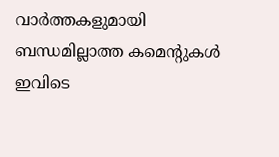വാർത്തകളുമായി ബന്ധമില്ലാത്ത കമെന്റുകൾ ഇവിടെ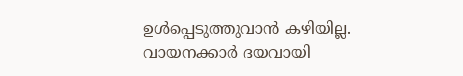ഉൾപ്പെടുത്തുവാൻ കഴിയില്ല. വായനക്കാർ ദയവായി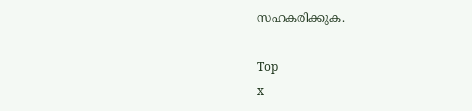സഹകരിക്കുക.

Top
x